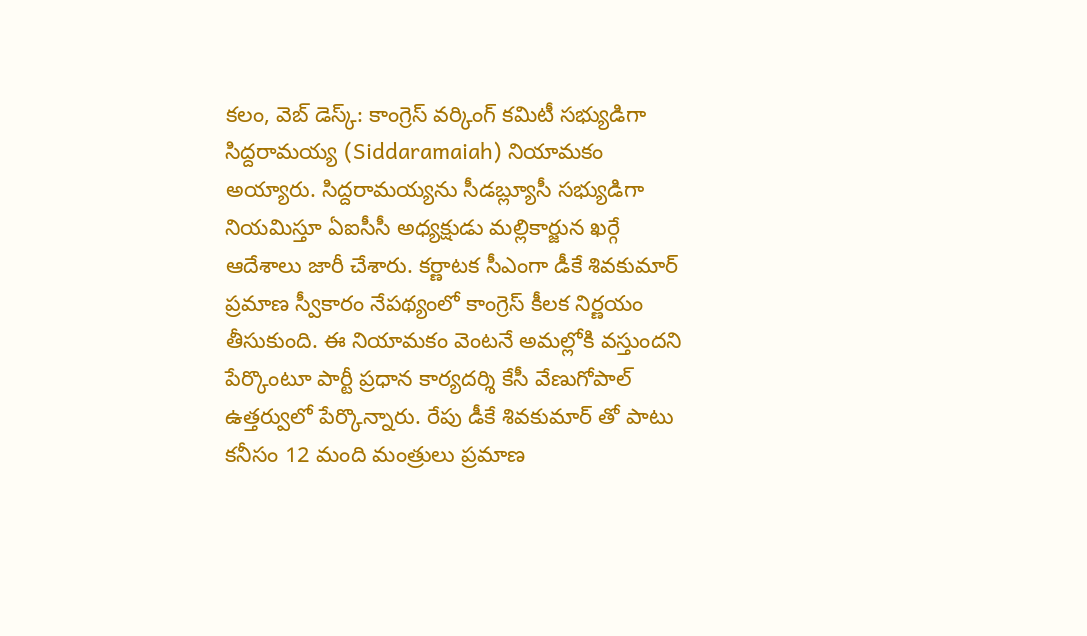కలం, వెబ్ డెస్క్: కాంగ్రెస్ వర్కింగ్ కమిటీ సభ్యుడిగా సిద్దరామయ్య (Siddaramaiah) నియామకం అయ్యారు. సిద్దరామయ్యను సీడబ్ల్యూసీ సభ్యుడిగా నియమిస్తూ ఏఐసీసీ అధ్యక్షుడు మల్లికార్జున ఖర్గే ఆదేశాలు జారీ చేశారు. కర్ణాటక సీఎంగా డీకే శివకుమార్ ప్రమాణ స్వీకారం నేపథ్యంలో కాంగ్రెస్ కీలక నిర్ణయం తీసుకుంది. ఈ నియామకం వెంటనే అమల్లోకి వస్తుందని పేర్కొంటూ పార్టీ ప్రధాన కార్యదర్శి కేసీ వేణుగోపాల్ ఉత్తర్వులో పేర్కొన్నారు. రేపు డీకే శివకుమార్ తో పాటు కనీసం 12 మంది మంత్రులు ప్రమాణ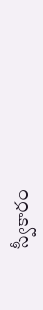స్వీకారం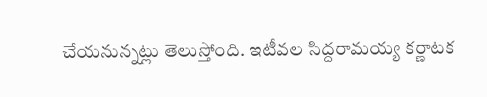చేయనున్నట్లు తెలుస్తోంది. ఇటీవల సిద్దరామయ్య కర్ణాటక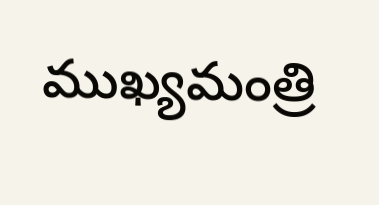ముఖ్యమంత్రి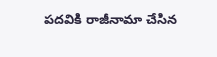పదవికి రాజీనామా చేసిన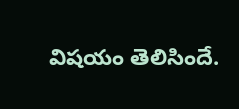విషయం తెలిసిందే.